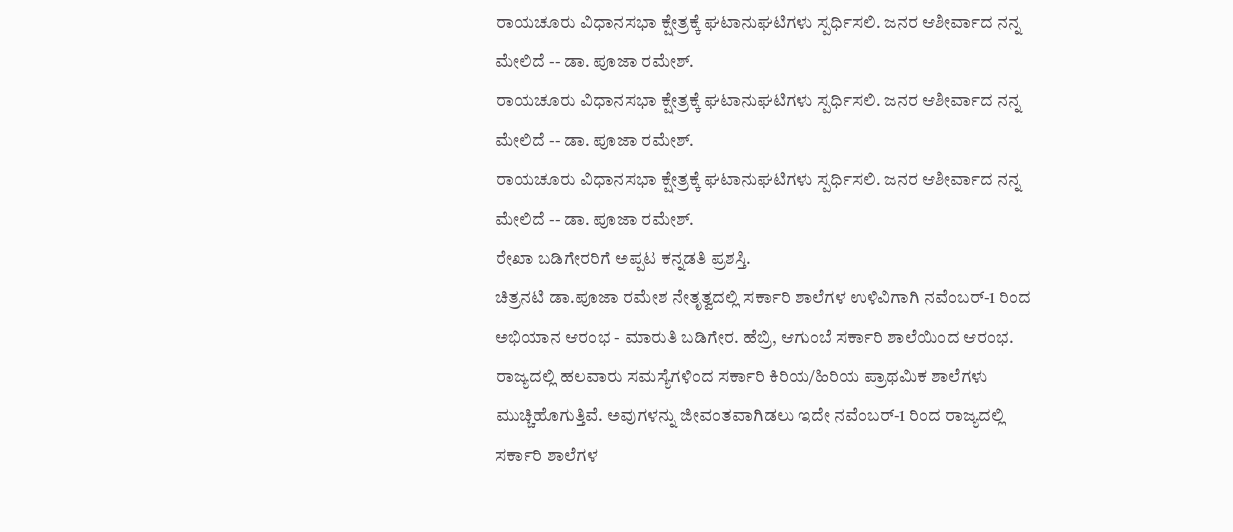ರಾಯಚೂರು ವಿಧಾನಸಭಾ ಕ್ಷೇತ್ರಕ್ಕೆ ಘಟಾನುಘಟಿಗಳು ಸ್ಪರ್ಧಿಸಲಿ. ಜನರ ಆಶೀರ್ವಾದ ನನ್ನ ಮೇಲಿದೆ -- ಡಾ. ಪೂಜಾ ರಮೇಶ್.
ರಾಯಚೂರು ವಿಧಾನಸಭಾ ಕ್ಷೇತ್ರಕ್ಕೆ ಘಟಾನುಘಟಿಗಳು ಸ್ಪರ್ಧಿಸಲಿ. ಜನರ ಆಶೀರ್ವಾದ ನನ್ನ ಮೇಲಿದೆ -- ಡಾ. ಪೂಜಾ ರಮೇಶ್.
ರಾಯಚೂರು ವಿಧಾನಸಭಾ ಕ್ಷೇತ್ರಕ್ಕೆ ಘಟಾನುಘಟಿಗಳು ಸ್ಪರ್ಧಿಸಲಿ. ಜನರ ಆಶೀರ್ವಾದ ನನ್ನ ಮೇಲಿದೆ -- ಡಾ. ಪೂಜಾ ರಮೇಶ್.
ರೇಖಾ ಬಡಿಗೇರರಿಗೆ ಅಪ್ಪಟ ಕನ್ನಡತಿ ಪ್ರಶಸ್ತಿ.
ಚಿತ್ರನಟಿ ಡಾ.ಪೂಜಾ ರಮೇಶ ನೇತೃತ್ವದಲ್ಲಿ ಸರ್ಕಾರಿ ಶಾಲೆಗಳ ಉಳಿವಿಗಾಗಿ ನವೆಂಬರ್-1 ರಿಂದ ಅಭಿಯಾನ ಆರಂಭ - ಮಾರುತಿ ಬಡಿಗೇರ. ಹೆಬ್ರಿ, ಆಗುಂಬೆ ಸರ್ಕಾರಿ ಶಾಲೆಯಿಂದ ಆರಂಭ.
ರಾಜ್ಯದಲ್ಲಿ ಹಲವಾರು ಸಮಸ್ಯೆಗಳಿಂದ ಸರ್ಕಾರಿ ಕಿರಿಯ/ಹಿರಿಯ ಪ್ರಾಥಮಿಕ ಶಾಲೆಗಳು ಮುಚ್ಚಿಹೊಗುತ್ತಿವೆ. ಅವುಗಳನ್ನು ಜೀವಂತವಾಗಿಡಲು ಇದೇ ನವೆಂಬರ್-1 ರಿಂದ ರಾಜ್ಯದಲ್ಲಿ ಸರ್ಕಾರಿ ಶಾಲೆಗಳ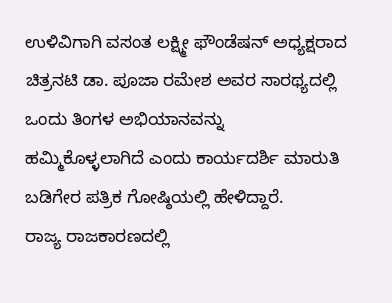ಉಳಿವಿಗಾಗಿ ವಸಂತ ಲಕ್ಷ್ಮೀ ಫೌಂಡೆಷನ್ ಅಧ್ಯಕ್ಷರಾದ ಚಿತ್ರನಟಿ ಡಾ. ಪೂಜಾ ರಮೇಶ ಅವರ ಸಾರಥ್ಯದಲ್ಲಿ ಒಂದು ತಿಂಗಳ ಅಭಿಯಾನವನ್ನು ಹಮ್ಮಿಕೊಳ್ಳಲಾಗಿದೆ ಎಂದು ಕಾರ್ಯದರ್ಶಿ ಮಾರುತಿ ಬಡಿಗೇರ ಪತ್ರಿಕ ಗೋಷ್ಠಿಯಲ್ಲಿ ಹೇಳಿದ್ದಾರೆ.
ರಾಜ್ಯ ರಾಜಕಾರಣದಲ್ಲಿ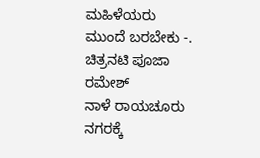ಮಹಿಳೆಯರು ಮುಂದೆ ಬರಬೇಕು -. ಚಿತ್ರನಟಿ ಪೂಜಾ ರಮೇಶ್
ನಾಳೆ ರಾಯಚೂರು ನಗರಕ್ಕೆ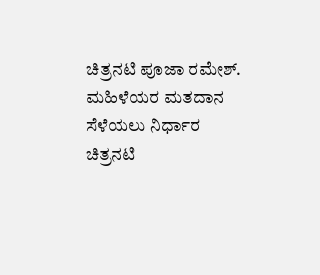ಚಿತ್ರನಟಿ ಪೂಜಾ ರಮೇಶ್.
ಮಹಿಳೆಯರ ಮತದಾನ ಸೆಳೆಯಲು ನಿರ್ಧಾರ ಚಿತ್ರನಟಿ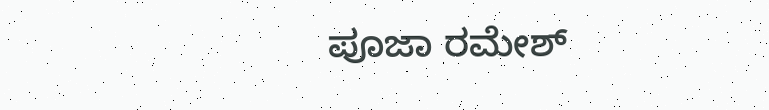ಪೂಜಾ ರಮೇಶ್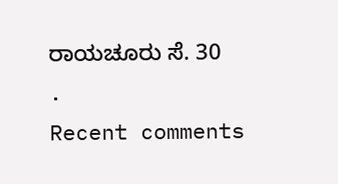ರಾಯಚೂರು ಸೆ. 30 .
Recent comments